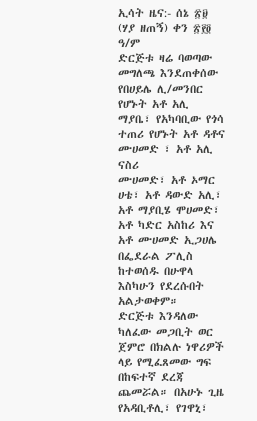ኢሳት ዜና:- ሰኔ ፳፱ (ሃያ ዘጠኝ) ቀን ፳፻፬ ዓ/ም
ድርጅቱ ዛሬ ባወጣው መግለጫ እንደጠቀሰው
የበሀይሌ ሊ/መንበር የሆኑት አቶ አሊ ማያቤ፣ የአካባቢው የጎሳ ተጠሪ የሆኑት አቶ ዳቶና ሙሀመድ ፣ አቶ አሊ ናስሪ
ሙሀመድ፣ አቶ ኦማር ሀቴ፣ አቶ ዳውድ አሊ፣ አቶ ማያቢሄ ሞሀመድ፣ አቶ ካድር አስከሪ እና አቶ ሙሀመድ ኢጋሀሌ
በፌደራል ፖሊስ ከተወሰዱ በሁዋላ እስካሁን የደረሱበት አልታወቀም።
ድርጅቱ እንዳለው ካለፈው መጋቢት ወር
ጀምሮ በክልሉ ነዋሪዎች ላይ የሚፈጸመው ግፍ በከፍተኛ ደረጃ ጨመሯል። በአሁኑ ጊዜ የአዳቢቶሊ፣ የገዋኒ፣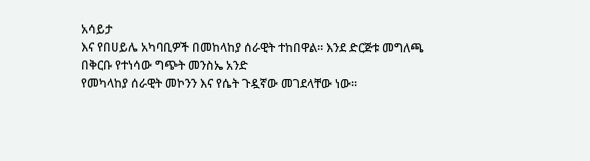አሳይታ
እና የበሀይሌ አካባቢዎች በመከላከያ ሰራዊት ተከበዋል። እንደ ድርጅቱ መግለጫ በቅርቡ የተነሳው ግጭት መንስኤ አንድ
የመካላከያ ሰራዊት መኮንን እና የሴት ጉዷኛው መገደላቸው ነው።